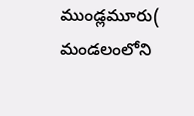ముండ్లమూరు( మండలంలోని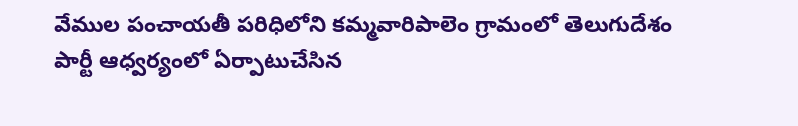వేముల పంచాయతీ పరిధిలోని కమ్మవారిపాలెం గ్రామంలో తెలుగుదేశం పార్టీ ఆధ్వర్యంలో ఏర్పాటుచేసిన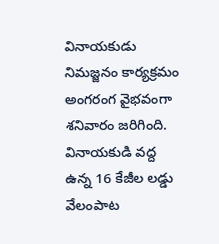వినాయకుడు నిమజ్జనం కార్యక్రమం అంగరంగ వైభవంగా శనివారం జరిగింది. వినాయకుడి వద్ద ఉన్న 16 కేజీల లడ్డు వేలంపాట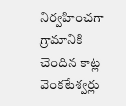నిర్వహించగా గ్రామానికి చెందిన కాట్ల వెంకటేశ్వర్లు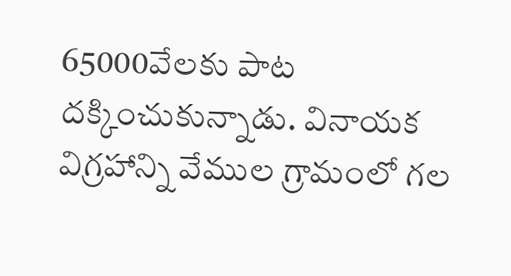65000వేలకు పాట దక్కించుకున్నాడు. వినాయక విగ్రహాన్ని వేముల గ్రామంలో గల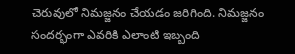చెరువులో నిమజ్జనం చేయడం జరిగింది. నిమజ్జనం సందర్భంగా ఎవరికి ఎలాంటి ఇబ్బంది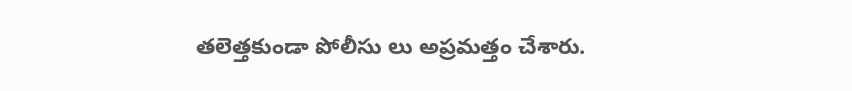తలెత్తకుండా పోలీసు లు అప్రమత్తం చేశారు.